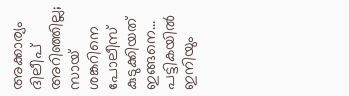അക്കാര്യം ദിലീപ് അറിഞ്ഞില്ല; സായ് ശങ്കറിനെ പോലീസ് കുടുക്കിയത് ഇങ്ങനെ... പട്ടികയില്‍ ഇനിയും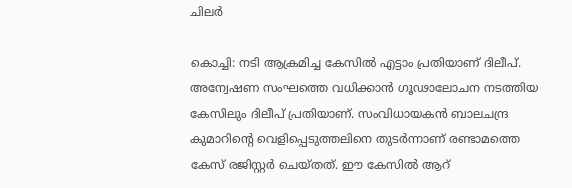ചിലര്‍

കൊച്ചി: നടി ആക്രമിച്ച കേസില്‍ എട്ടാം പ്രതിയാണ് ദിലീപ്. അന്വേഷണ സംഘത്തെ വധിക്കാന്‍ ഗൂഢാലോചന നടത്തിയ കേസിലും ദിലീപ് പ്രതിയാണ്. സംവിധായകന്‍ ബാലചന്ദ്ര കുമാറിന്റെ വെളിപ്പെടുത്തലിനെ തുടര്‍ന്നാണ് രണ്ടാമത്തെ കേസ് രജിസ്റ്റര്‍ ചെയ്തത്. ഈ കേസില്‍ ആറ്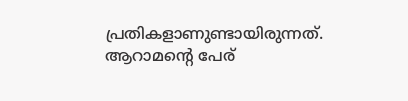പ്രതികളാണുണ്ടായിരുന്നത്. ആറാമന്റെ പേര്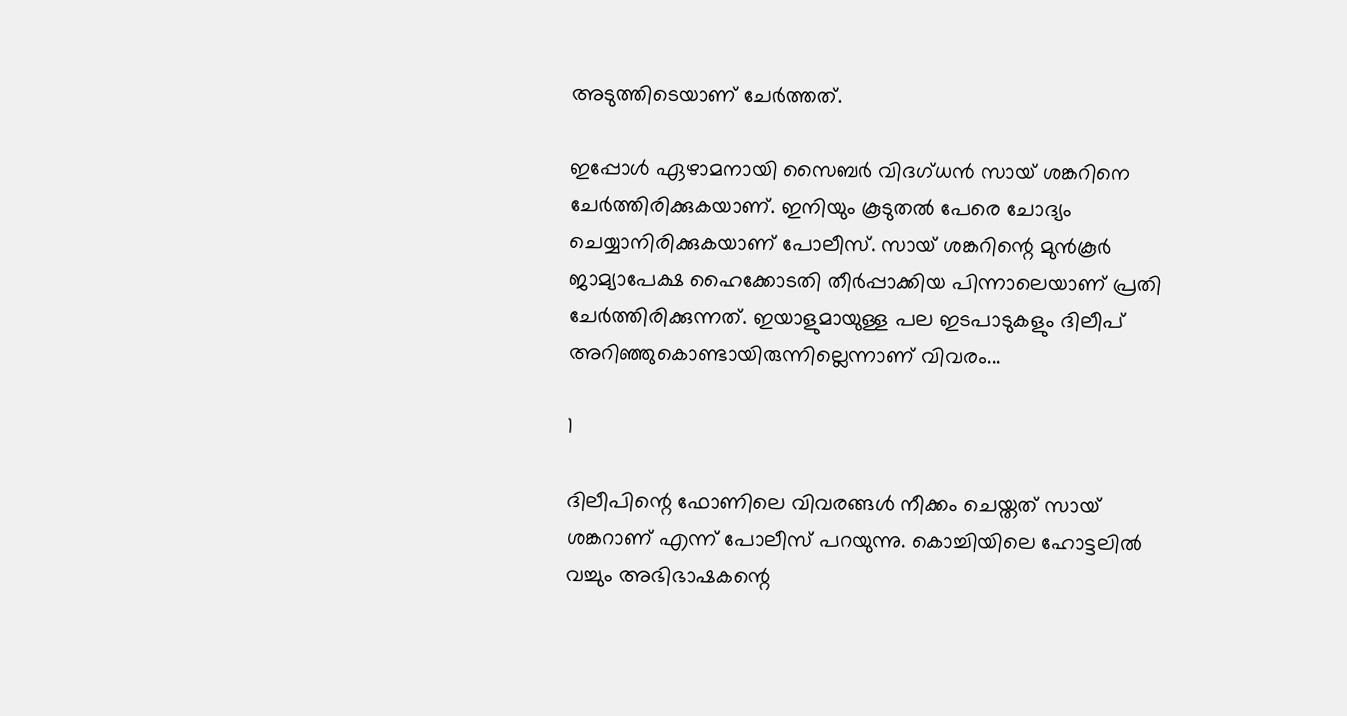അടുത്തിടെയാണ് ചേര്‍ത്തത്.

ഇപ്പോള്‍ ഏഴാമനായി സൈബര്‍ വിദഗ്ധന്‍ സായ് ശങ്കറിനെ ചേര്‍ത്തിരിക്കുകയാണ്. ഇനിയും കൂടുതല്‍ പേരെ ചോദ്യം ചെയ്യാനിരിക്കുകയാണ് പോലീസ്. സായ് ശങ്കറിന്റെ മുന്‍കൂര്‍ ജാമ്യാപേക്ഷ ഹൈക്കോടതി തീര്‍പ്പാക്കിയ പിന്നാലെയാണ് പ്രതി ചേര്‍ത്തിരിക്കുന്നത്. ഇയാളുമായുള്ള പല ഇടപാടുകളും ദിലീപ് അറിഞ്ഞുകൊണ്ടായിരുന്നില്ലെന്നാണ് വിവരം...

1

ദിലീപിന്റെ ഫോണിലെ വിവരങ്ങള്‍ നീക്കം ചെയ്തത് സായ് ശങ്കറാണ് എന്ന് പോലീസ് പറയുന്നു. കൊച്ചിയിലെ ഹോട്ടലില്‍ വച്ചും അഭിഭാഷകന്റെ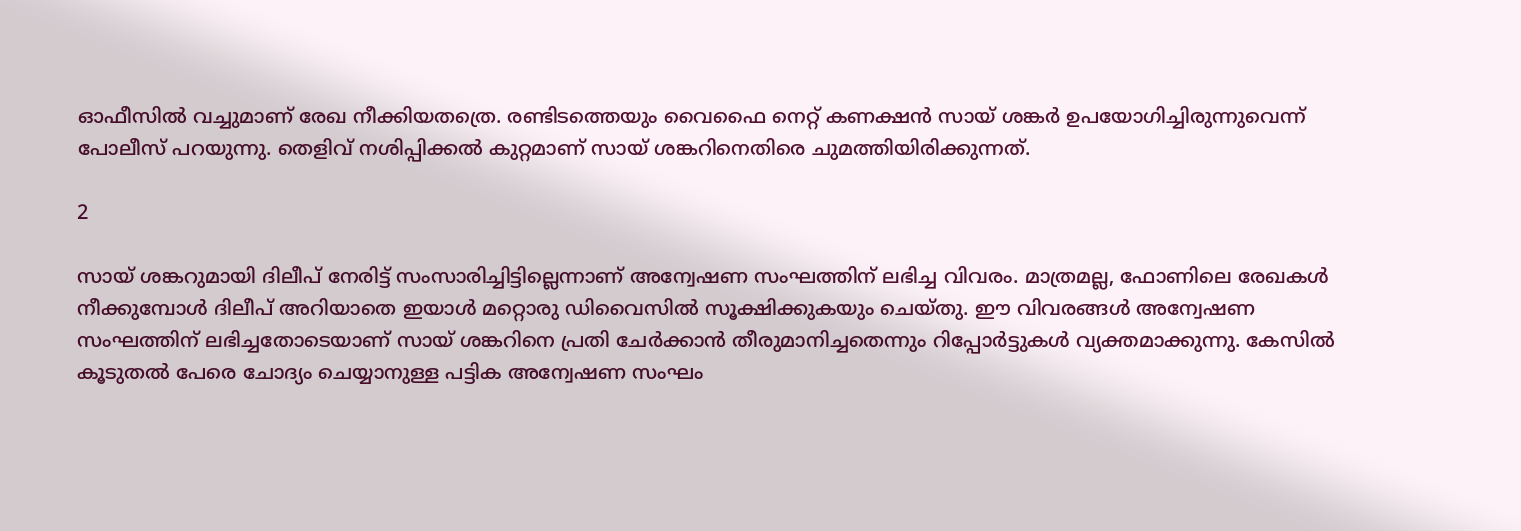ഓഫീസില്‍ വച്ചുമാണ് രേഖ നീക്കിയതത്രെ. രണ്ടിടത്തെയും വൈഫൈ നെറ്റ് കണക്ഷന്‍ സായ് ശങ്കര്‍ ഉപയോഗിച്ചിരുന്നുവെന്ന് പോലീസ് പറയുന്നു. തെളിവ് നശിപ്പിക്കല്‍ കുറ്റമാണ് സായ് ശങ്കറിനെതിരെ ചുമത്തിയിരിക്കുന്നത്.

2

സായ് ശങ്കറുമായി ദിലീപ് നേരിട്ട് സംസാരിച്ചിട്ടില്ലെന്നാണ് അന്വേഷണ സംഘത്തിന് ലഭിച്ച വിവരം. മാത്രമല്ല, ഫോണിലെ രേഖകള്‍ നീക്കുമ്പോള്‍ ദിലീപ് അറിയാതെ ഇയാള്‍ മറ്റൊരു ഡിവൈസില്‍ സൂക്ഷിക്കുകയും ചെയ്തു. ഈ വിവരങ്ങള്‍ അന്വേഷണ സംഘത്തിന് ലഭിച്ചതോടെയാണ് സായ് ശങ്കറിനെ പ്രതി ചേര്‍ക്കാന്‍ തീരുമാനിച്ചതെന്നും റിപ്പോര്‍ട്ടുകള്‍ വ്യക്തമാക്കുന്നു. കേസില്‍ കൂടുതല്‍ പേരെ ചോദ്യം ചെയ്യാനുള്ള പട്ടിക അന്വേഷണ സംഘം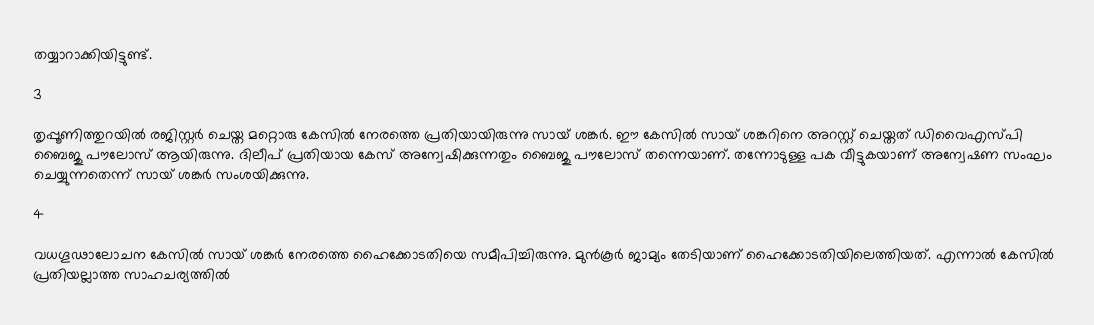തയ്യാറാക്കിയിട്ടുണ്ട്.

3

തൃപ്പൂണിത്തുറയില്‍ രജിസ്റ്റര്‍ ചെയ്ത മറ്റൊരു കേസില്‍ നേരത്തെ പ്രതിയായിരുന്നു സായ് ശങ്കര്‍. ഈ കേസില്‍ സായ് ശങ്കറിനെ അറസ്റ്റ് ചെയ്തത് ഡിവൈഎസ്പി ബൈജു പൗലോസ് ആയിരുന്നു. ദിലീപ് പ്രതിയായ കേസ് അന്വേഷിക്കുന്നതും ബൈജു പൗലോസ് തന്നെയാണ്. തന്നോടുള്ള പക വീട്ടുകയാണ് അന്വേഷണ സംഘം ചെയ്യുന്നതെന്ന് സായ് ശങ്കര്‍ സംശയിക്കുന്നു.

4

വധഗൂഢാലോചന കേസില്‍ സായ് ശങ്കര്‍ നേരത്തെ ഹൈക്കോടതിയെ സമീപിച്ചിരുന്നു. മുന്‍കൂര്‍ ജാമ്യം തേടിയാണ് ഹൈക്കോടതിയിലെത്തിയത്. എന്നാല്‍ കേസില്‍ പ്രതിയല്ലാത്ത സാഹചര്യത്തില്‍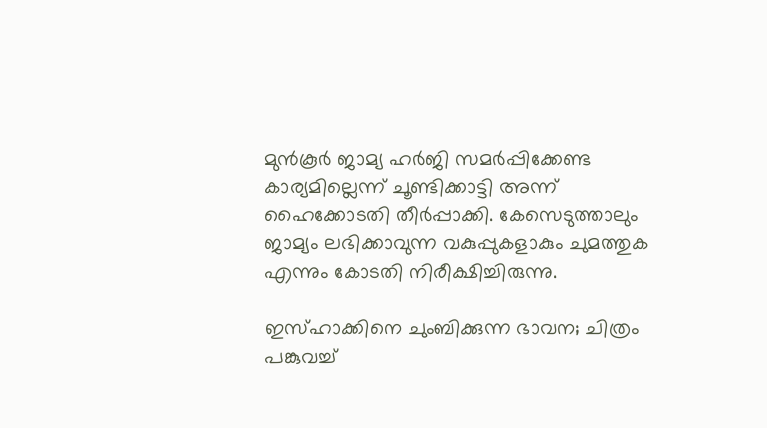മുന്‍കൂര്‍ ജാമ്യ ഹര്‍ജി സമര്‍പ്പിക്കേണ്ട കാര്യമില്ലെന്ന് ചൂണ്ടിക്കാട്ടി അന്ന് ഹൈക്കോടതി തീര്‍പ്പാക്കി. കേസെടുത്താലും ജാമ്യം ലഭിക്കാവുന്ന വകുപ്പുകളാകും ചുമത്തുക എന്നും കോടതി നിരീക്ഷിച്ചിരുന്നു.

ഇസ്ഹാക്കിനെ ചുംബിക്കുന്ന ഭാവന; ചിത്രം പങ്കുവച്ച്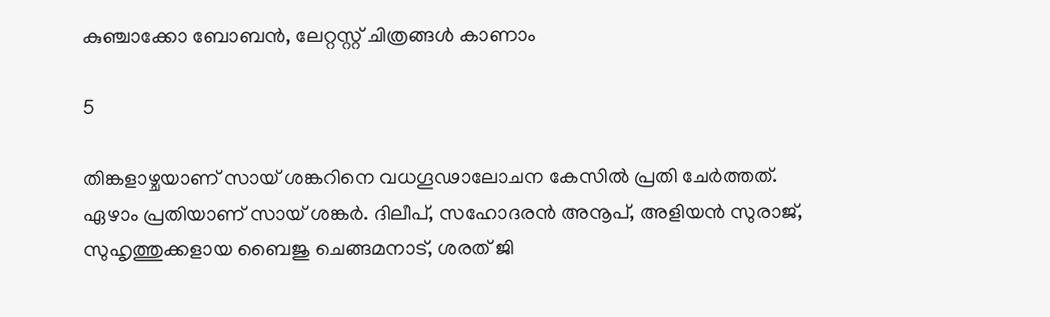കുഞ്ചാക്കോ ബോബന്‍, ലേറ്റസ്റ്റ് ചിത്രങ്ങള്‍ കാണാം

5

തിങ്കളാഴ്ചയാണ് സായ് ശങ്കറിനെ വധഗൂഢാലോചന കേസില്‍ പ്രതി ചേര്‍ത്തത്. ഏഴാം പ്രതിയാണ് സായ് ശങ്കര്‍. ദിലീപ്, സഹോദരന്‍ അനൂപ്, അളിയന്‍ സുരാജ്, സുഹൃത്തുക്കളായ ബൈജു ചെങ്ങമനാട്, ശരത് ജി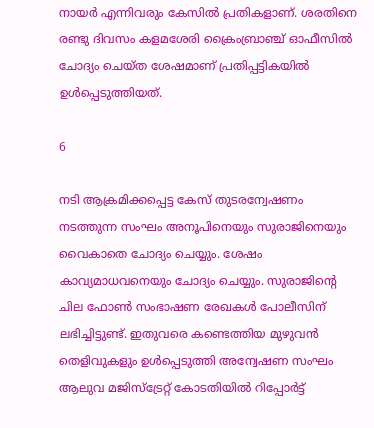നായര്‍ എന്നിവരും കേസില്‍ പ്രതികളാണ്. ശരതിനെ രണ്ടു ദിവസം കളമശേരി ക്രൈംബ്രാഞ്ച് ഓഫീസില്‍ ചോദ്യം ചെയ്ത ശേഷമാണ് പ്രതിപ്പട്ടികയില്‍ ഉള്‍പ്പെടുത്തിയത്.

6

നടി ആക്രമിക്കപ്പെട്ട കേസ് തുടരന്വേഷണം നടത്തുന്ന സംഘം അനൂപിനെയും സുരാജിനെയും വൈകാതെ ചോദ്യം ചെയ്യും. ശേഷം കാവ്യമാധവനെയും ചോദ്യം ചെയ്യും. സുരാജിന്റെ ചില ഫോണ്‍ സംഭാഷണ രേഖകള്‍ പോലീസിന് ലഭിച്ചിട്ടുണ്ട്. ഇതുവരെ കണ്ടെത്തിയ മുഴുവന്‍ തെളിവുകളും ഉള്‍പ്പെടുത്തി അന്വേഷണ സംഘം ആലുവ മജിസ്‌ട്രേറ്റ് കോടതിയില്‍ റിപ്പോര്‍ട്ട്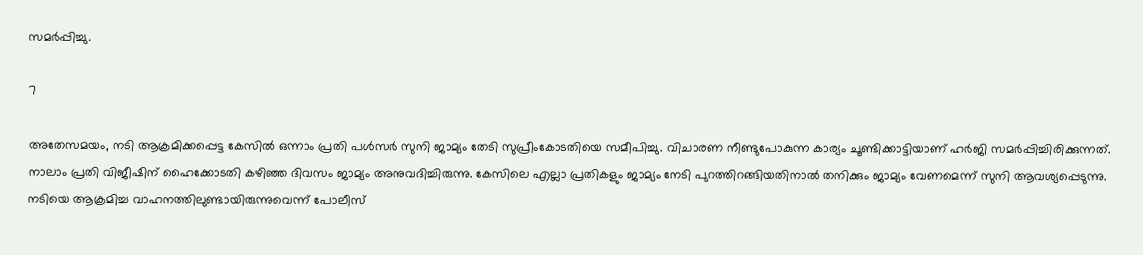സമര്‍പ്പിച്ചു.

7

അതേസമയം, നടി ആക്രമിക്കപ്പെട്ട കേസില്‍ ഒന്നാം പ്രതി പള്‍സര്‍ സുനി ജാമ്യം തേടി സുപ്രീംകോടതിയെ സമീപിച്ചു. വിചാരണ നീണ്ടുപോകുന്ന കാര്യം ചൂണ്ടിക്കാട്ടിയാണ് ഹര്‍ജി സമര്‍പ്പിച്ചിരിക്കുന്നത്. നാലാം പ്രതി വിജീഷിന് ഹൈക്കോടതി കഴിഞ്ഞ ദിവസം ജാമ്യം അനുവദിച്ചിരുന്നു. കേസിലെ എല്ലാ പ്രതികളും ജാമ്യം നേടി പുറത്തിറങ്ങിയതിനാല്‍ തനിക്കും ജാമ്യം വേണമെന്ന് സുനി ആവശ്യപ്പെടുന്നു. നടിയെ ആക്രമിച്ച വാഹനത്തിലുണ്ടായിരുന്നുവെന്ന് പോലീസ്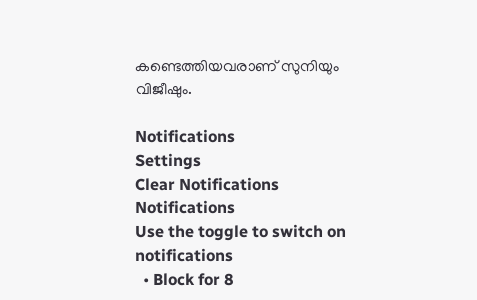കണ്ടെത്തിയവരാണ് സുനിയും വിജീഷും.

Notifications
Settings
Clear Notifications
Notifications
Use the toggle to switch on notifications
  • Block for 8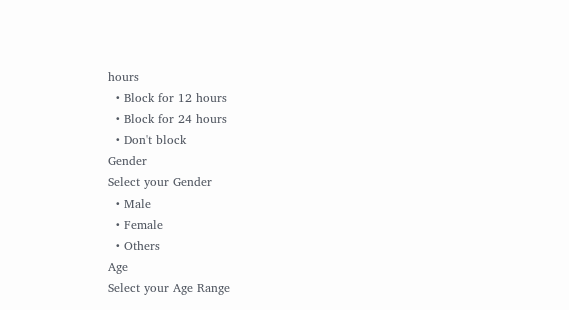hours
  • Block for 12 hours
  • Block for 24 hours
  • Don't block
Gender
Select your Gender
  • Male
  • Female
  • Others
Age
Select your Age Range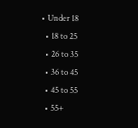• Under 18
  • 18 to 25
  • 26 to 35
  • 36 to 45
  • 45 to 55
  • 55+